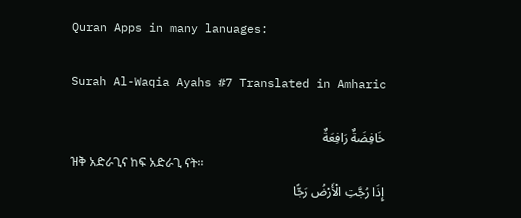Quran Apps in many lanuages:

Surah Al-Waqia Ayahs #7 Translated in Amharic

خَافِضَةٌ رَافِعَةٌ
ዝቅ አድራጊና ከፍ አድራጊ ናት፡፡
إِذَا رُجَّتِ الْأَرْضُ رَجًّا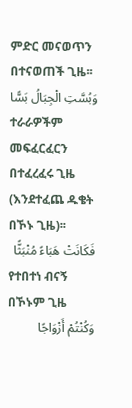ምድር መናወጥን በተናወጠች ጊዜ፡፡
وَبُسَّتِ الْجِبَالُ بَسًّا
ተራራዎችም መፍፈርፈርን በተፈረፈሩ ጊዜ (እንደተፈጨ ዱቄት በኾኑ ጊዜ)፡፡
فَكَانَتْ هَبَاءً مُنْبَثًّا
የተበተነ ብናኝ በኾኑም ጊዜ
وَكُنْتُمْ أَزْوَاجًا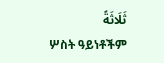ثَلَاثَةً
ሦስት ዓይነቶችም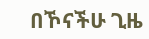በኾናችሁ ጊዜ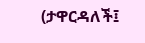(ታዋርዳለች፤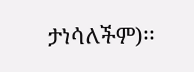ታነሳለችም)፡፡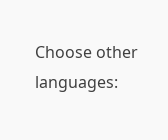Choose other languages: